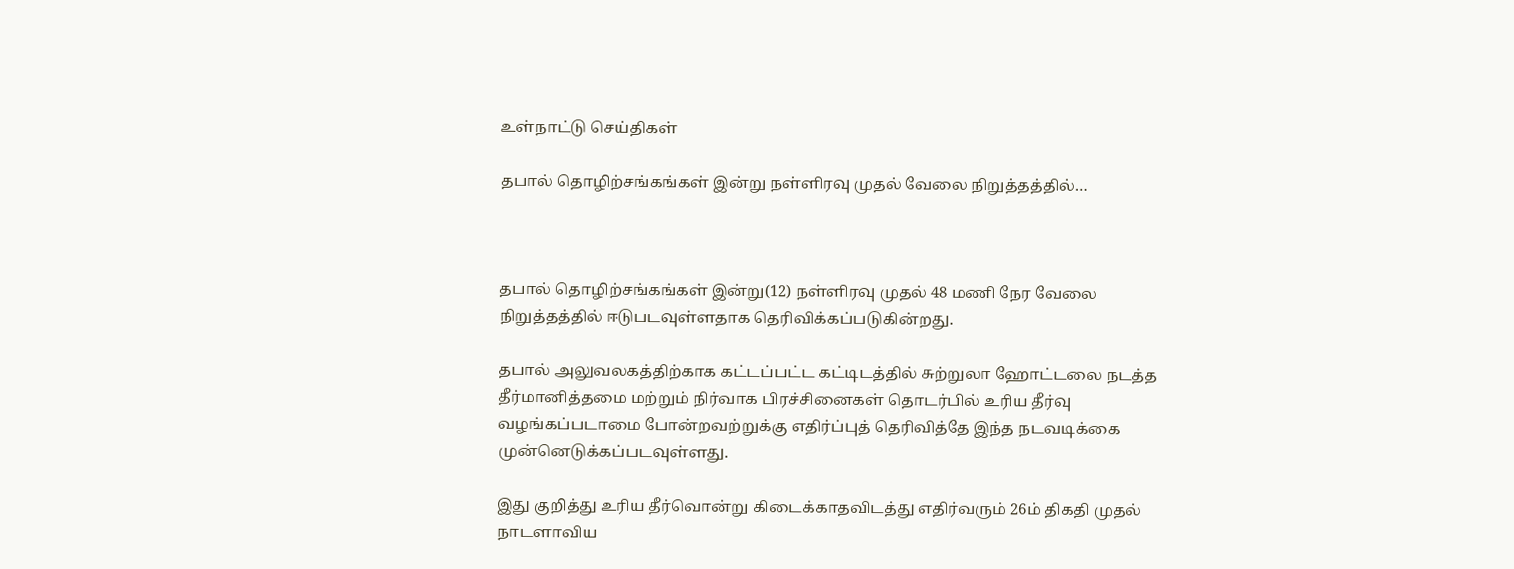உள்நாட்டு செய்திகள்

தபால் தொழிற்சங்கங்கள் இன்று நள்ளிரவு முதல் வேலை நிறுத்தத்தில்…



தபால் தொழிற்சங்கங்கள் இன்று(12) நள்ளிரவு முதல் 48 மணி நேர வேலை நிறுத்தத்தில் ஈடுபடவுள்ளதாக தெரிவிக்கப்படுகின்றது.

தபால் அலுவலகத்திற்காக கட்டப்பட்ட கட்டிடத்தில் சுற்றுலா ஹோட்டலை நடத்த தீர்மானித்தமை மற்றும் நிர்வாக பிரச்சினைகள் தொடர்பில் உரிய தீர்வு வழங்கப்படாமை போன்றவற்றுக்கு எதிர்ப்புத் தெரிவித்தே இந்த நடவடிக்கை முன்னெடுக்கப்படவுள்ளது.

இது குறித்து உரிய தீர்வொன்று கிடைக்காதவிடத்து எதிர்வரும் 26ம் திகதி முதல் நாடளாவிய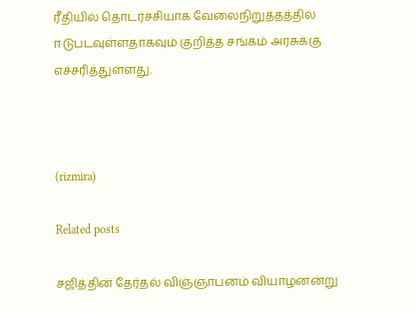ரீதியில் தொடர்ச்சியாக வேலைநிறுத்தத்தில் ஈடுபடவுள்ளதாகவும் குறித்த சங்கம் அரசுக்கு எச்சரித்துள்ளது.



(rizmira)

Related posts

சஜித்தின் தேர்தல் விஞ்ஞாபனம் வியாழனன்று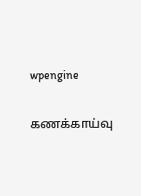wpengine

கணக்காய்வு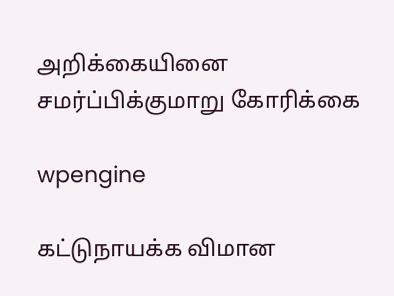அறிக்கையினை சமர்ப்பிக்குமாறு கோரிக்கை

wpengine

கட்டுநாயக்க விமான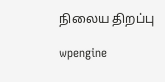நிலைய திறப்பு

wpengine